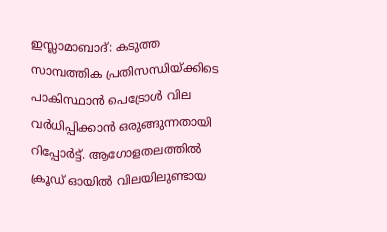ഇസ്ലാമാബാദ്: കടുത്ത സാമ്പത്തിക പ്രതിസന്ധിയ്ക്കിടെ പാകിസ്ഥാൻ പെട്രോൾ വില വർധിപ്പിക്കാൻ ഒരുങ്ങുന്നതായി റിപ്പോർട്ട്. ആഗോളതലത്തിൽ ക്രൂഡ് ഓയിൽ വിലയിലുണ്ടായ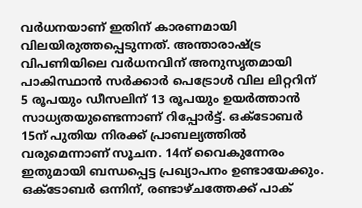വർധനയാണ് ഇതിന് കാരണമായി വിലയിരുത്തപ്പെടുന്നത്. അന്താരാഷ്ട്ര വിപണിയിലെ വർധനവിന് അനുസൃതമായി പാകിസ്ഥാൻ സർക്കാർ പെട്രോൾ വില ലിറ്ററിന് 5 രൂപയും ഡീസലിന് 13 രൂപയും ഉയർത്താൻ സാധ്യതയുണ്ടെന്നാണ് റിപ്പോർട്ട്. ഒക്ടോബർ 15ന് പുതിയ നിരക്ക് പ്രാബല്യത്തിൽ വരുമെന്നാണ് സൂചന. 14ന് വൈകുന്നേരം ഇതുമായി ബന്ധപ്പെട്ട പ്രഖ്യാപനം ഉണ്ടായേക്കും.
ഒക്ടോബർ ഒന്നിന്, രണ്ടാഴ്ചത്തേക്ക് പാക്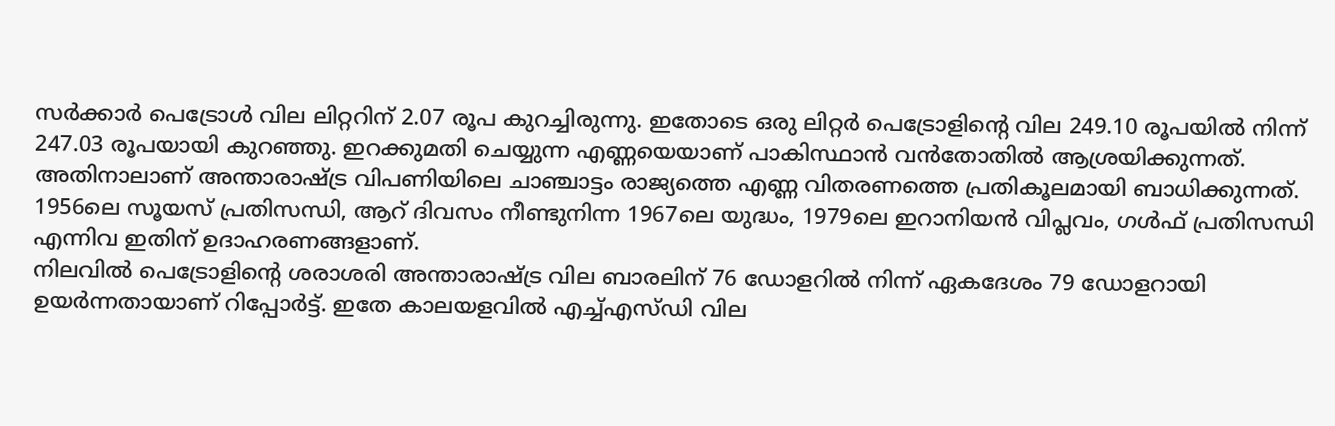സർക്കാർ പെട്രോൾ വില ലിറ്ററിന് 2.07 രൂപ കുറച്ചിരുന്നു. ഇതോടെ ഒരു ലിറ്റർ പെട്രോളിന്റെ വില 249.10 രൂപയിൽ നിന്ന് 247.03 രൂപയായി കുറഞ്ഞു. ഇറക്കുമതി ചെയ്യുന്ന എണ്ണയെയാണ് പാകിസ്ഥാൻ വൻതോതിൽ ആശ്രയിക്കുന്നത്. അതിനാലാണ് അന്താരാഷ്ട്ര വിപണിയിലെ ചാഞ്ചാട്ടം രാജ്യത്തെ എണ്ണ വിതരണത്തെ പ്രതികൂലമായി ബാധിക്കുന്നത്. 1956ലെ സൂയസ് പ്രതിസന്ധി, ആറ് ദിവസം നീണ്ടുനിന്ന 1967ലെ യുദ്ധം, 1979ലെ ഇറാനിയൻ വിപ്ലവം, ഗൾഫ് പ്രതിസന്ധി എന്നിവ ഇതിന് ഉദാഹരണങ്ങളാണ്.
നിലവിൽ പെട്രോളിൻ്റെ ശരാശരി അന്താരാഷ്ട്ര വില ബാരലിന് 76 ഡോളറിൽ നിന്ന് ഏകദേശം 79 ഡോളറായി ഉയർന്നതായാണ് റിപ്പോർട്ട്. ഇതേ കാലയളവിൽ എച്ച്എസ്ഡി വില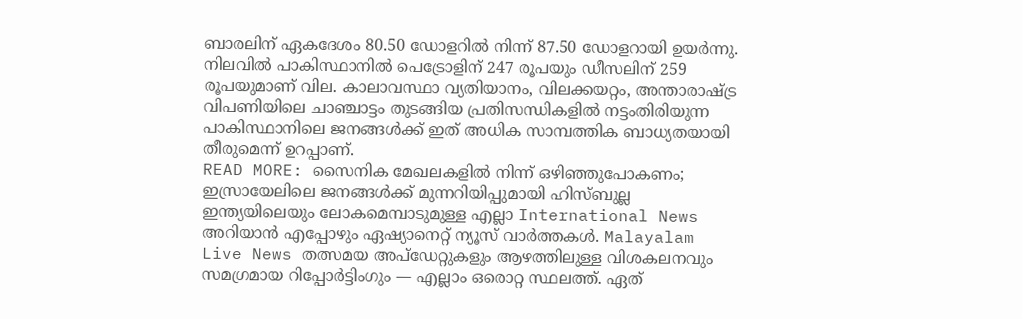ബാരലിന് ഏകദേശം 80.50 ഡോളറിൽ നിന്ന് 87.50 ഡോളറായി ഉയർന്നു. നിലവിൽ പാകിസ്ഥാനിൽ പെട്രോളിന് 247 രൂപയും ഡീസലിന് 259 രൂപയുമാണ് വില. കാലാവസ്ഥാ വ്യതിയാനം, വിലക്കയറ്റം, അന്താരാഷ്ട്ര വിപണിയിലെ ചാഞ്ചാട്ടം തുടങ്ങിയ പ്രതിസന്ധികളിൽ നട്ടംതിരിയുന്ന പാകിസ്ഥാനിലെ ജനങ്ങൾക്ക് ഇത് അധിക സാമ്പത്തിക ബാധ്യതയായി തീരുമെന്ന് ഉറപ്പാണ്.
READ MORE: സൈനിക മേഖലകളിൽ നിന്ന് ഒഴിഞ്ഞുപോകണം; ഇസ്രായേലിലെ ജനങ്ങൾക്ക് മുന്നറിയിപ്പുമായി ഹിസ്ബുല്ല
ഇന്ത്യയിലെയും ലോകമെമ്പാടുമുള്ള എല്ലാ International News അറിയാൻ എപ്പോഴും ഏഷ്യാനെറ്റ് ന്യൂസ് വാർത്തകൾ. Malayalam Live News തത്സമയ അപ്ഡേറ്റുകളും ആഴത്തിലുള്ള വിശകലനവും സമഗ്രമായ റിപ്പോർട്ടിംഗും — എല്ലാം ഒരൊറ്റ സ്ഥലത്ത്. ഏത്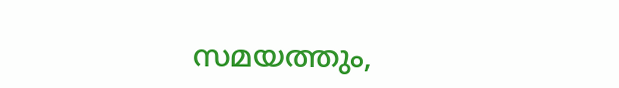സമയത്തും,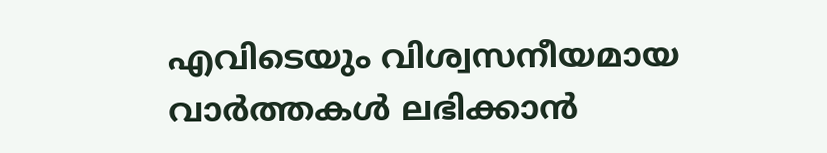എവിടെയും വിശ്വസനീയമായ വാർത്തകൾ ലഭിക്കാൻ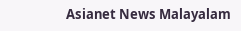Asianet News Malayalam